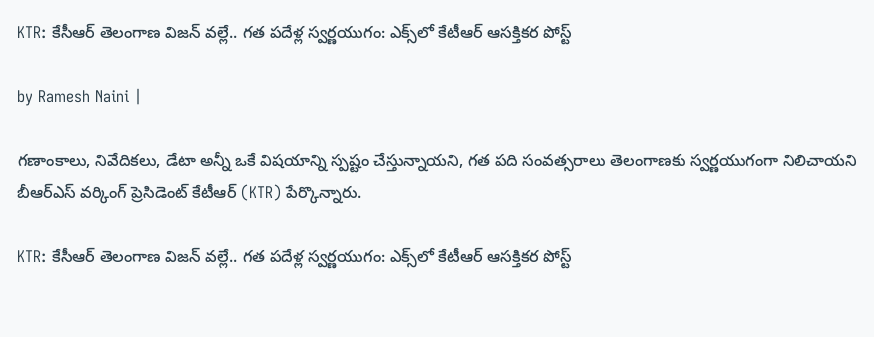KTR: కేసీఆర్ తెలంగాణ విజన్ వల్లే.. గత పదేళ్ల స్వర్ణయుగం: ఎక్స్‌లో కేటీఆర్ ఆసక్తికర పోస్ట్

by Ramesh Naini |

గణాంకాలు, నివేదికలు, డేటా అన్నీ ఒకే విషయాన్ని స్పష్టం చేస్తున్నాయని, గత పది సంవత్సరాలు తెలంగాణకు స్వర్ణయుగంగా నిలిచాయని బీఆర్ఎస్ వర్కింగ్ ప్రెసిడెంట్ కేటీఆర్ (KTR) పేర్కొన్నారు.

KTR: కేసీఆర్ తెలంగాణ విజన్ వల్లే.. గత పదేళ్ల స్వర్ణయుగం: ఎక్స్‌లో కేటీఆర్ ఆసక్తికర పోస్ట్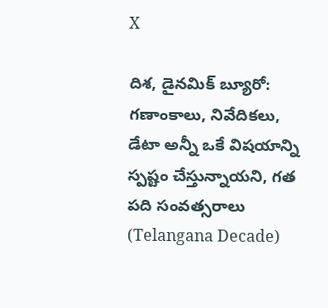X

దిశ, డైనమిక్ బ్యూరో: గణాంకాలు, నివేదికలు, డేటా అన్నీ ఒకే విషయాన్ని స్పష్టం చేస్తున్నాయని, గత పది సంవత్సరాలు (Telangana Decade)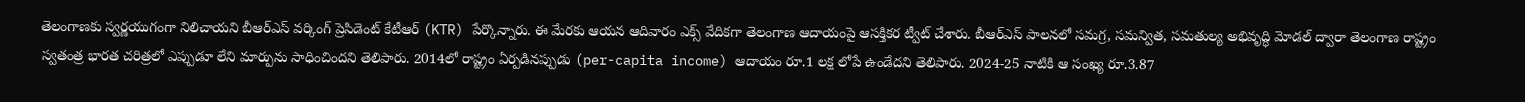తెలంగాణకు స్వర్ణయుగంగా నిలిచాయని బీఆర్ఎస్ వర్కింగ్ ప్రెసిడెంట్ కేటీఆర్ (KTR) పేర్కొన్నారు. ఈ మేరకు ఆయన ఆదివారం ఎక్స్ వేదికగా తెలంగాణ ఆదాయంపై ఆసక్తికర ట్వీట్ చేశారు. బీఆర్ఎస్ పాలనలో సమగ్ర, సమన్విత, సమతుల్య అభివృద్ధి మోడల్ ద్వారా తెలంగాణ రాష్ట్రం స్వతంత్ర భారత చరిత్రలో ఎప్పుడూ లేని మార్పును సాధించిందని తెలిపారు. 2014లో రాష్ట్రం ఏర్పడినప్పుడు (per-capita income) ఆదాయం రూ.1 లక్ష లోపే ఉండేదని తెలిపారు. 2024-25 నాటికి ఆ సంఖ్య రూ.3.87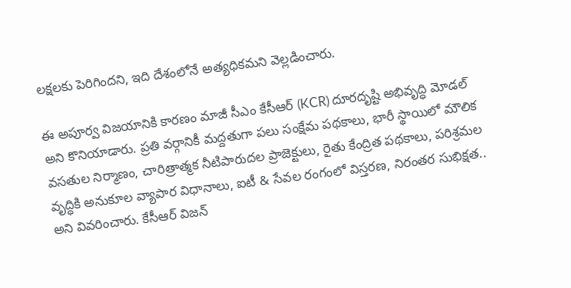లక్షలకు పెరిగిందని, ఇది దేశంలోనే అత్యధికమని వెల్లడించారు.

ఈ అపూర్వ విజయానికి కారణం మాజీ సీఎం కేసీఆర్ (KCR) దూరదృష్టి అభివృద్ధి మోడల్ అని కొనియాడారు. ప్రతి వర్గానికీ మద్దతుగా పలు సంక్షేమ పథకాలు, భారీ స్థాయిలో మౌలిక వసతుల నిర్మాణం, చారిత్రాత్మక నీటిపారుదల ప్రాజెక్టులు, రైతు కేంద్రిత పథకాలు, పరిశ్రమల వృద్ధికి అనుకూల వ్యాపార విధానాలు, ఐటీ & సేవల రంగంలో విస్తరణ, నిరంతర సుభిక్షత.. అని వివరించారు. కేసీఆర్ విజన్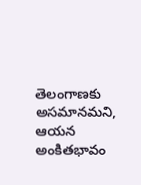తెలంగాణకు అసమానమని, ఆయన అంకితభావం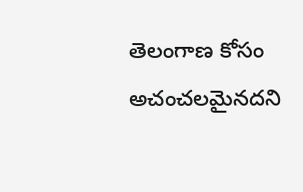తెలంగాణ కోసం అచంచలమైనదని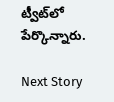ట్వీట్‌లో పేర్కొన్నారు.

Next Story